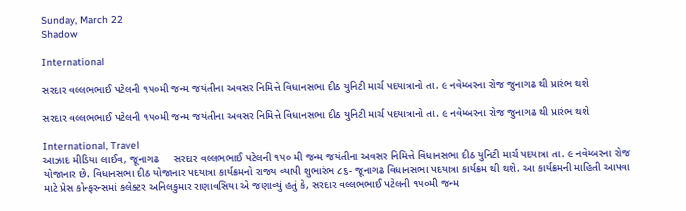Sunday, March 22
Shadow

International

સરદાર વલ્લભભાઈ પટેલની ૧૫૦મી જન્મ જયંતીના અવસર નિમિત્તે વિધાનસભા દીઠ યુનિટી માર્ચ પદયાત્રાનો તા. ૯ નવેમ્બરના રોજ જુનાગઢ થી પ્રારંભ થશે

સરદાર વલ્લભભાઈ પટેલની ૧૫૦મી જન્મ જયંતીના અવસર નિમિત્તે વિધાનસભા દીઠ યુનિટી માર્ચ પદયાત્રાનો તા. ૯ નવેમ્બરના રોજ જુનાગઢ થી પ્રારંભ થશે

International, Travel
આઝાદ મીડિયા લાઈવ, જૂનાગઢ     સરદાર વલ્લભભાઈ પટેલની ૧૫૦ મી જન્મ જયંતીના અવસર નિમિત્તે વિધાનસભા દીઠ યુનિટી માર્ચ પદયાત્રા તા. ૯ નવેમ્બરના રોજ યોજાનાર છે. વિધાનસભા દીઠ યોજાનાર પદયાત્રા કાર્યક્રમનો રાજ્ય વ્યાપી શુભારંભ ૮૬- જૂનાગઢ વિધાનસભા પદયાત્રા કાર્યક્રમ થી થશે. આ કાર્યક્રમની માહિતી આપવા માટે પ્રેસ કોન્ફરન્સમાં કલેક્ટર અનિલકુમાર રાણાવસિયા એ જણાવ્યું હતું કે, સરદાર વલ્લભભાઈ પટેલની ૧૫૦મી જન્મ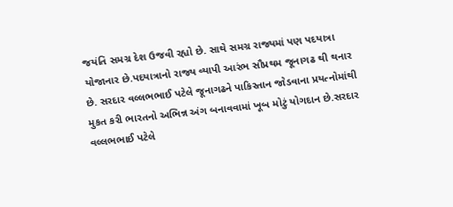જયંતિ સમગ્ર દેશ ઉજવી રહ્યો છે. સાથે સમગ્ર રાજ્યમાં પણ પદયાત્રા યોજાનાર છે.પદયાત્રાનો રાજ્ય વ્યાપી આરંભ સૌપ્રથમ જૂનાગઢ થી થનાર છે. સરદાર વલ્લભભાઈ પટેલે જૂનાગઢને પાકિસ્તાન જોડવાના પ્રયત્નોમાંથી મુકત કરી ભારતનો અભિન્ન અંગ બનાવવામાં ખૂબ મોટું યોગદાન છે.સરદાર વલ્લભભાઈ પટેલે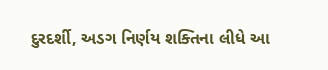દુરદર્શી, અડગ નિર્ણય શક્તિના લીધે આ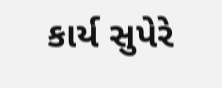કાર્ય સુપેરે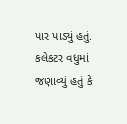પાર પાડ્યું હતું. કલેકટર વધુમાં જણાવ્યું હતું કે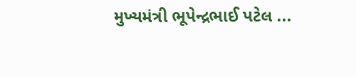મુખ્યમંત્રી ભૂપેન્દ્રભાઈ પટેલ ...